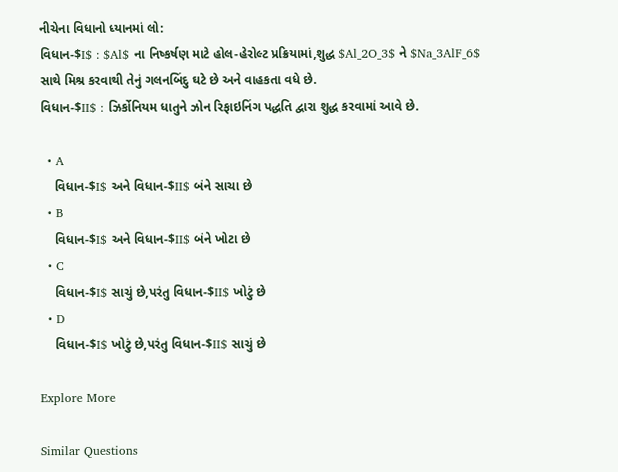નીચેના વિધાનો ધ્યાનમાં લો:
વિધાન-$I$ : $Al$ ના નિષ્કર્ષણ માટે હોલ-હેરોલ્ટ પ્રક્રિયામાં,શુદ્ધ $Al_2O_3$ ને $Na_3AlF_6$ સાથે મિશ્ર કરવાથી તેનું ગલનબિંદુ ઘટે છે અને વાહકતા વધે છે.
વિધાન-$II$ : ઝિર્કોનિયમ ધાતુને ઝોન રિફાઇનિંગ પદ્ધતિ દ્વારા શુદ્ધ કરવામાં આવે છે.

  • A
    વિધાન-$I$ અને વિધાન-$II$ બંને સાચા છે
  • B
    વિધાન-$I$ અને વિધાન-$II$ બંને ખોટા છે
  • C
    વિધાન-$I$ સાચું છે,પરંતુ વિધાન-$II$ ખોટું છે
  • D
    વિધાન-$I$ ખોટું છે,પરંતુ વિધાન-$II$ સાચું છે

Explore More

Similar Questions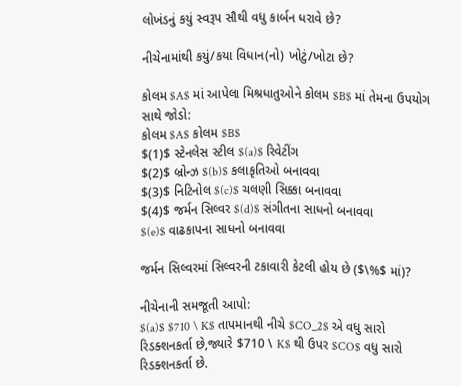લોખંડનું કયું સ્વરૂપ સૌથી વધુ કાર્બન ધરાવે છે?

નીચેનામાંથી કયું/કયા વિધાન(નો) ખોટું/ખોટા છે?

કોલમ $A$ માં આપેલા મિશ્રધાતુઓને કોલમ $B$ માં તેમના ઉપયોગ સાથે જોડો:
કોલમ $A$ કોલમ $B$
$(1)$ સ્ટેનલેસ સ્ટીલ $(a)$ રિવેટીંગ
$(2)$ બ્રોન્ઝ $(b)$ કલાકૃતિઓ બનાવવા
$(3)$ નિટિનોલ $(c)$ ચલણી સિક્કા બનાવવા
$(4)$ જર્મન સિલ્વર $(d)$ સંગીતના સાધનો બનાવવા
$(e)$ વાઢકાપના સાધનો બનાવવા

જર્મન સિલ્વરમાં સિલ્વરની ટકાવારી કેટલી હોય છે ($\%$ માં)?

નીચેનાની સમજૂતી આપો:
$(a)$ $710 \ K$ તાપમાનથી નીચે $CO_2$ એ વધુ સારો રિડક્શનકર્તા છે,જ્યારે $710 \ K$ થી ઉપર $CO$ વધુ સારો રિડક્શનકર્તા છે.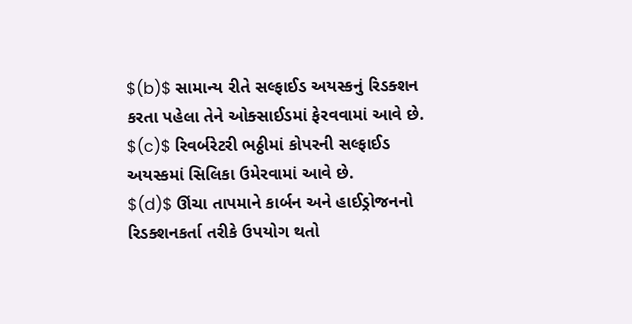$(b)$ સામાન્ય રીતે સલ્ફાઈડ અયસ્કનું રિડક્શન કરતા પહેલા તેને ઓક્સાઈડમાં ફેરવવામાં આવે છે.
$(c)$ રિવર્બરેટરી ભઠ્ઠીમાં કોપરની સલ્ફાઈડ અયસ્કમાં સિલિકા ઉમેરવામાં આવે છે.
$(d)$ ઊંચા તાપમાને કાર્બન અને હાઈડ્રોજનનો રિડક્શનકર્તા તરીકે ઉપયોગ થતો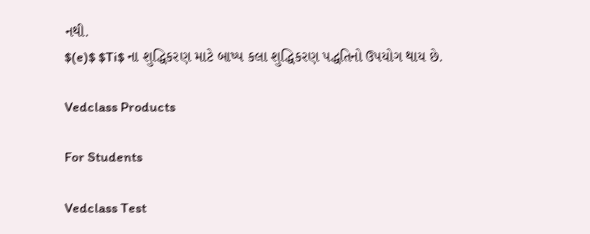નથી.
$(e)$ $Ti$ ના શુદ્ધિકરણ માટે બાષ્પ કલા શુદ્ધિકરણ પદ્ધતિનો ઉપયોગ થાય છે.

Vedclass Products

For Students

Vedclass Test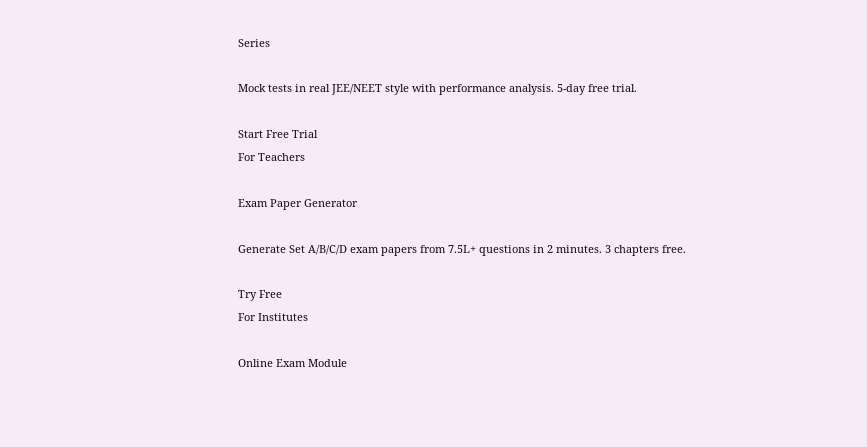Series

Mock tests in real JEE/NEET style with performance analysis. 5-day free trial.

Start Free Trial
For Teachers

Exam Paper Generator

Generate Set A/B/C/D exam papers from 7.5L+ questions in 2 minutes. 3 chapters free.

Try Free
For Institutes

Online Exam Module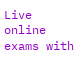Live online exams with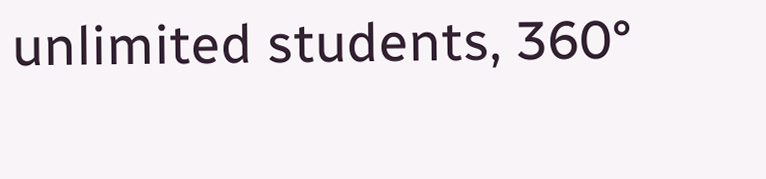unlimited students, 360°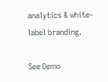analytics & white-label branding.

See Demo